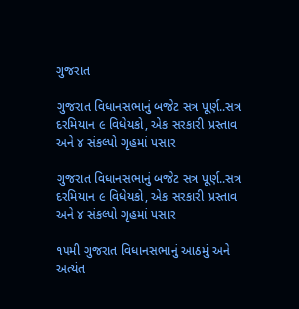ગુજરાત

ગુજરાત વિધાનસભાનું બજેટ સત્ર પૂર્ણ..સત્ર દરમિયાન ૯ વિધેયકો, એક સરકારી પ્રસ્તાવ અને ૪ સંકલ્પો ગૃહમાં પસાર

ગુજરાત વિધાનસભાનું બજેટ સત્ર પૂર્ણ..સત્ર દરમિયાન ૯ વિધેયકો, એક સરકારી પ્રસ્તાવ અને ૪ સંકલ્પો ગૃહમાં પસાર

૧૫મી ગુજરાત વિધાનસભાનું આઠમું અને અત્યંત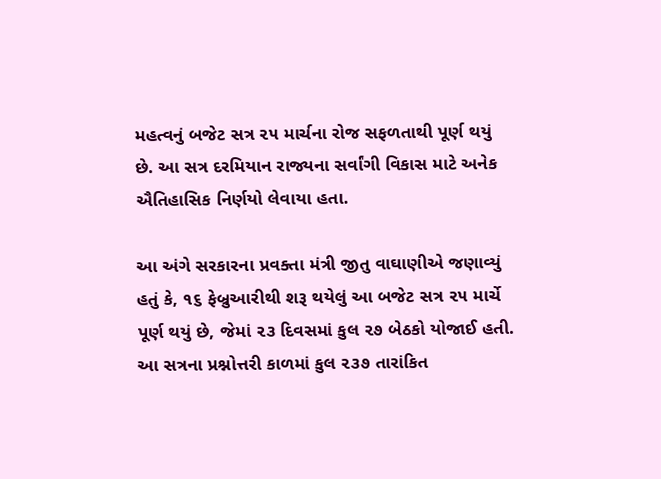મહત્વનું બજેટ સત્ર ૨૫ માર્ચના રોજ સફળતાથી પૂર્ણ થયું છે. આ સત્ર દરમિયાન રાજ્યના સર્વાંગી વિકાસ માટે અનેક ઐતિહાસિક નિર્ણયો લેવાયા હતા.

આ અંગે સરકારના પ્રવક્તા મંત્રી જીતુ વાઘાણીએ જણાવ્યું હતું કે, ૧૬ ફેબ્રુઆરીથી શરૂ થયેલું આ બજેટ સત્ર ૨૫ માર્ચે પૂર્ણ થયું છે, જેમાં ૨૩ દિવસમાં કુલ ૨૭ બેઠકો યોજાઈ હતી. આ સત્રના પ્રશ્નોત્તરી કાળમાં કુલ ૨૩૭ તારાંકિત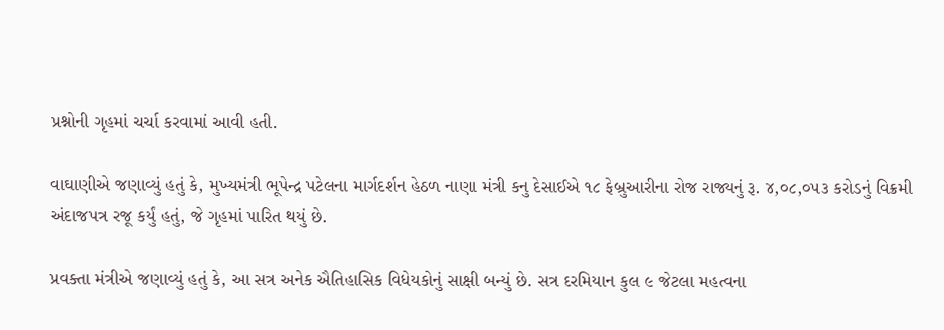પ્રશ્નોની ગૃહમાં ચર્ચા કરવામાં આવી હતી.

વાઘાણીએ જણાવ્યું હતું કે, મુખ્યમંત્રી ભૂપેન્દ્ર પટેલના માર્ગદર્શન હેઠળ નાણા મંત્રી કનુ દેસાઈએ ૧૮ ફેબ્રુઆરીના રોજ રાજ્યનું રૂ. ૪,૦૮,૦૫૩ કરોડનું વિક્રમી અંદાજપત્ર રજૂ કર્યું હતું, જે ગૃહમાં પારિત થયું છે.

પ્રવક્તા મંત્રીએ જણાવ્યું હતું કે, આ સત્ર અનેક ઐતિહાસિક વિધેયકોનું સાક્ષી બન્યું છે. સત્ર દરમિયાન કુલ ૯ જેટલા મહત્વના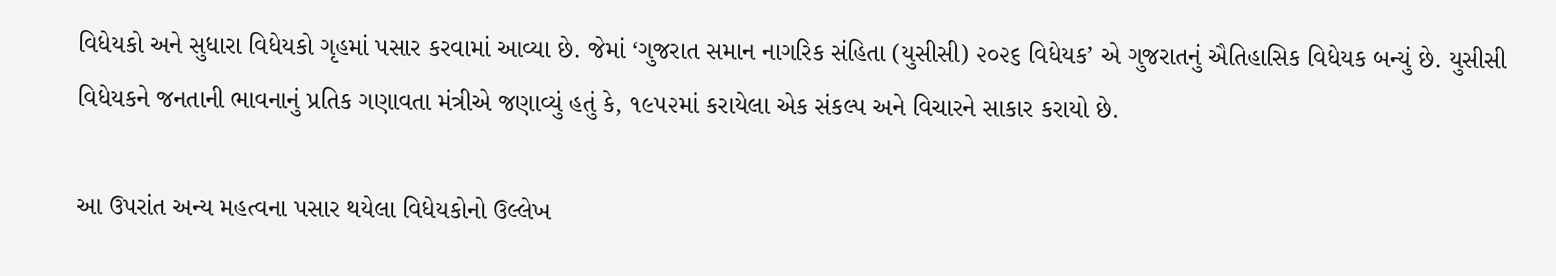વિધેયકો અને સુધારા વિધેયકો ગૃહમાં પસાર કરવામાં આવ્યા છે. જેમાં ‘ગુજરાત સમાન નાગરિક સંહિતા (યુસીસી) ૨૦૨૬ વિધેયક’ એ ગુજરાતનું ઐતિહાસિક વિધેયક બન્યું છે. યુસીસી વિધેયકને જનતાની ભાવનાનું પ્રતિક ગણાવતા મંત્રીએ જણાવ્યું હતું કે, ૧૯૫૨માં કરાયેલા એક સંકલ્પ અને વિચારને સાકાર કરાયો છે.

આ ઉપરાંત અન્ય મહત્વના પસાર થયેલા વિધેયકોનો ઉલ્લેખ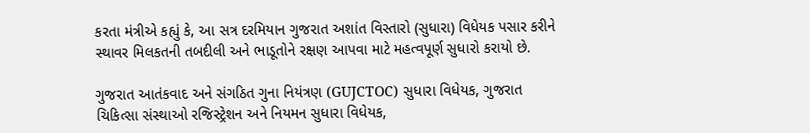કરતા મંત્રીએ કહ્યું કે, આ સત્ર દરમિયાન ગુજરાત અશાંત વિસ્તારો (સુધારા) વિધેયક પસાર કરીને સ્થાવર મિલકતની તબદીલી અને ભાડૂતોને રક્ષણ આપવા માટે મહત્વપૂર્ણ સુધારો કરાયો છે.

ગુજરાત આતંકવાદ અને સંગઠિત ગુના નિયંત્રણ (GUJCTOC) સુધારા વિધેયક, ગુજરાત ચિકિત્સા સંસ્થાઓ રજિસ્ટ્રેશન અને નિયમન સુધારા વિધેયક,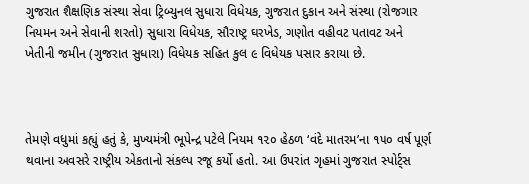ગુજરાત શૈક્ષણિક સંસ્થા સેવા ટ્રિબ્યુનલ સુધારા વિધેયક, ગુજરાત દુકાન અને સંસ્થા (રોજગાર નિયમન અને સેવાની શરતો) સુધારા વિધેયક, સૌરાષ્ટ્ર ઘરખેડ, ગણોત વહીવટ પતાવટ અને ખેતીની જમીન (ગુજરાત સુધારા) વિધેયક સહિત કુલ ૯ વિધેયક પસાર કરાયા છે.



તેમણે વધુમાં કહ્યું હતું કે, મુખ્યમંત્રી ભૂપેન્દ્ર પટેલે નિયમ ૧૨૦ હેઠળ ‘વંદે માતરમ’ના ૧૫૦ વર્ષ પૂર્ણ થવાના અવસરે રાષ્ટ્રીય એકતાનો સંકલ્પ રજૂ કર્યો હતો. આ ઉપરાંત ગૃહમાં ગુજરાત સ્પોર્ટ્સ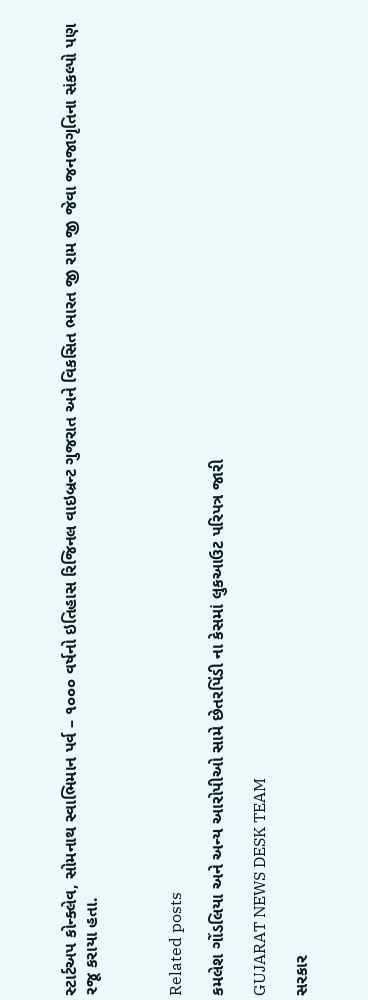સ્ટાર્ટઅપ કોન્ક્લેવ, સોમનાથ સ્વાભિમાન પર્વ – ૧૦૦૦ વર્ષનો ઇતિહાસ રિજિનલ વાઇબ્રન્ટ ગુજરાત અને વિકસિત ભારત જી રામ જી જેવા જનજાગૃતિના સંકલ્પો પણ રજૂ કરાયા હતા.



Related posts

કમલેશ ગોંડલિયા અને અન્ય આરોપીઓ સામે છેતરપિંડી ના કેસમાં લુકઆઉટ પરિપત્ર જારી

GUJARAT NEWS DESK TEAM

સરકાર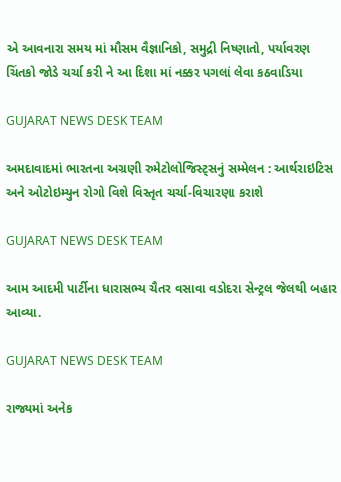એ આવનારા સમય માં મૌસમ વૈજ્ઞાનિકો, સમુદ્રી નિષ્ણાતો, પર્યાવરણ ચિંતકો જોડે ચર્ચા કરી ને આ દિશા માં નક્કર પગલાં લેવા કઠવાડિયા

GUJARAT NEWS DESK TEAM

અમદાવાદમાં ભારતના અગ્રણી રુમેટોલોજિસ્ટ્સનું સમ્મેલન : આર્થરાઇટિસ અને ઓટોઇમ્યુન રોગો વિશે વિસ્તૃત ચર્ચા-વિચારણા કરાશે

GUJARAT NEWS DESK TEAM

આમ આદમી પાર્ટીના ધારાસભ્ય ચૈતર વસાવા વડોદરા સેન્ટ્રલ જેલથી બહાર આવ્યા.

GUJARAT NEWS DESK TEAM

રાજ્યમાં અનેક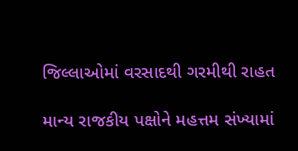જિલ્લાઓમાં વરસાદથી ગરમીથી રાહત

માન્ય રાજકીય પક્ષોને મહત્તમ સંખ્યામાં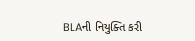BLAની નિયુક્તિ કરી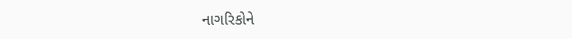નાગરિકોને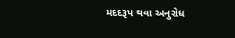મદદરૂપ થવા અનુરોધ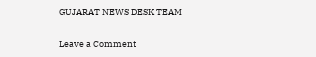GUJARAT NEWS DESK TEAM

Leave a Comment